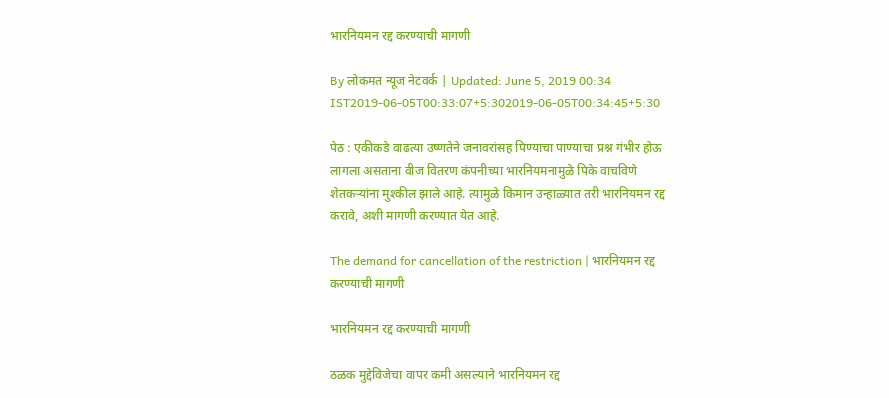भारनियमन रद्द करण्याची मागणी

By लोकमत न्यूज नेटवर्क | Updated: June 5, 2019 00:34 IST2019-06-05T00:33:07+5:302019-06-05T00:34:45+5:30

पेठ : एकीकडे वाढत्या उष्णतेने जनावरांसह पिण्याचा पाण्याचा प्रश्न गंभीर होऊ लागला असताना वीज वितरण कंपनीच्या भारनियमनामुळे पिके वाचविणे शेतकऱ्यांना मुश्कील झाले आहे. त्यामुळे किमान उन्हाळ्यात तरी भारनियमन रद्द करावे, अशी मागणी करण्यात येत आहे.

The demand for cancellation of the restriction | भारनियमन रद्द करण्याची मागणी

भारनियमन रद्द करण्याची मागणी

ठळक मुद्देविजेचा वापर कमी असल्याने भारनियमन रद्द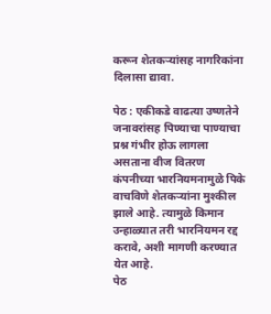करून शेतकऱ्यांसह नागरिकांना दिलासा द्यावा.

पेठ : एकीकडे वाढत्या उष्णतेने जनावरांसह पिण्याचा पाण्याचा प्रश्न गंभीर होऊ लागला असताना वीज वितरण कंपनीच्या भारनियमनामुळे पिके वाचविणे शेतकऱ्यांना मुश्कील झाले आहे. त्यामुळे किमान उन्हाळ्यात तरी भारनियमन रद्द करावे, अशी मागणी करण्यात येत आहे.
पेठ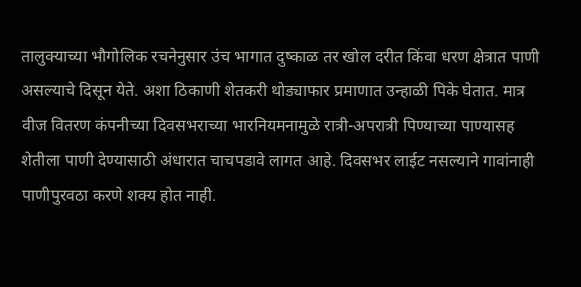तालुक्याच्या भौगोलिक रचनेनुसार उंच भागात दुष्काळ तर खोल दरीत किंवा धरण क्षेत्रात पाणी असल्याचे दिसून येते. अशा ठिकाणी शेतकरी थोड्याफार प्रमाणात उन्हाळी पिके घेतात. मात्र वीज वितरण कंपनीच्या दिवसभराच्या भारनियमनामुळे रात्री-अपरात्री पिण्याच्या पाण्यासह शेतीला पाणी देण्यासाठी अंधारात चाचपडावे लागत आहे. दिवसभर लाईट नसल्याने गावांनाही पाणीपुरवठा करणे शक्य होत नाही.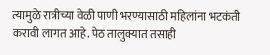त्यामुळे रात्रीच्या वेळी पाणी भरण्यासाठी महिलांना भटकंती करावी लागत आहे. पेठ तालुक्यात तसाही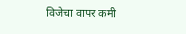विजेचा वापर कमी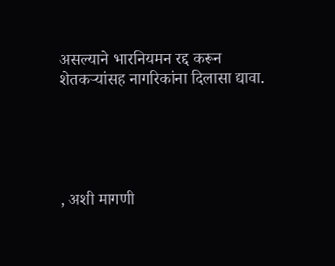असल्याने भारनियमन रद्द करून शेतकऱ्यांसह नागरिकांना दिलासा द्यावा.





, अशी मागणी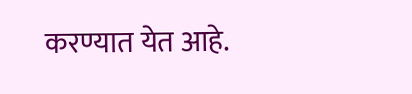करण्यात येत आहे.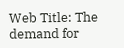Web Title: The demand for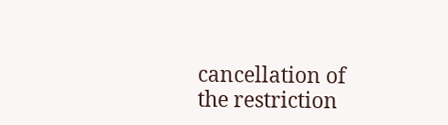cancellation of the restriction